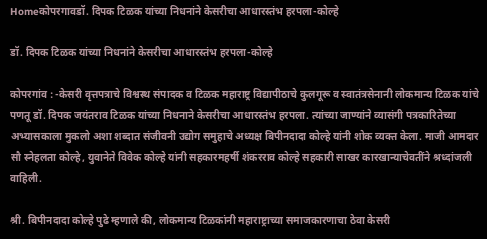Homeकोपरगावडॉ. दिपक टिळक यांच्या निधनांने केसरीचा आधारस्तंभ हरपला-कोल्हे

डॉ. दिपक टिळक यांच्या निधनांने केसरीचा आधारस्तंभ हरपला-कोल्हे

कोपरगांव : -केसरी वृत्तपत्राचे विश्वस्थ संपादक व टिळक महाराष्ट्र विद्यापीठाचे कुलगूरू व स्वातंत्रसेनानी लोकमान्य टिळक यांचे पणतू डॉ. दिपक जयंतराव टिळक यांच्या निधनाने केसरीचा आधारस्तंभ हरपला. त्यांच्या जाण्यांने व्यासंगी पत्रकारितेच्या अभ्यासकाला मुकलो अशा शब्दात संजीवनी उद्योग समुहाचे अध्यक्ष बिपीनदादा कोल्हे यांनी शोक व्यक्त केला. माजी आमदार सौ स्नेहलता कोल्हे, युवानेते विवेक कोल्हे यांनी सहकारमहर्षी शंकरराव कोल्हे सहकारी साखर कारखान्याचेवतींने श्रध्दांजली वाहिली.

श्री. बिपीनदादा कोल्हे पुढे म्हणाले की, लोकमान्य टिळकांनी महाराष्ट्राच्या समाजकारणाचा ठेवा केसरी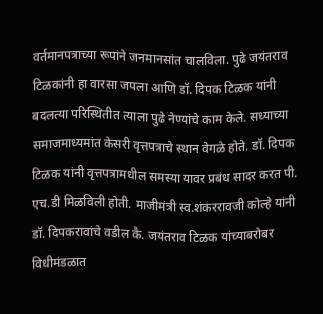वर्तमानपत्राच्या रूपांने जनमानसांत चालविला. पुढे जयंतराव टिळकांनी हा वारसा जपला आणि डॉ. दिपक टिळक यांनी बदलत्या परिस्थितीत त्याला पुढे नेण्यांचे काम केले. सध्याच्या समाजमाध्यमांत केसरी वृत्तपत्राचे स्थान वेगळे होते. डॉ. दिपक टिळक यांनी वृत्तपत्रामधील समस्या यावर प्रबंध सादर करत पी. एच.डी मिळविली होती. माजीमंत्री स्व.शंकररावजी कोल्हे यांनी डॉ. दिपकरावांचे वडील कै. जयंतराव टिळक यांच्याबरोबर विधीमंडळात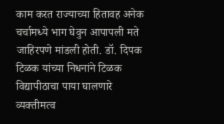काम करत राज्याच्या हितावह अनेक चर्चामध्ये भाग घेवुन आपापली मते जाहिरपणे मांडली होती. डॉ. दिपक टिळक यांच्या निधनांने टिळक विद्यापीठाचा पाया घालणारे व्यक्तीमत्व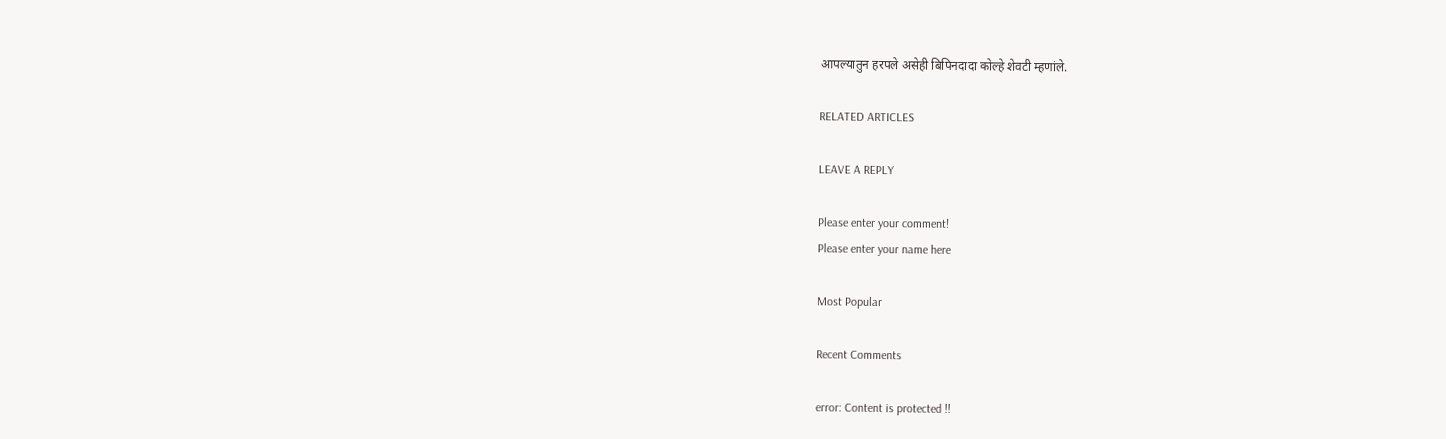आपल्यातुन हरपले असेही बिपिनदादा कोल्हे शेवटी म्हणांले.

RELATED ARTICLES

LEAVE A REPLY

Please enter your comment!
Please enter your name here

Most Popular

Recent Comments

error: Content is protected !!